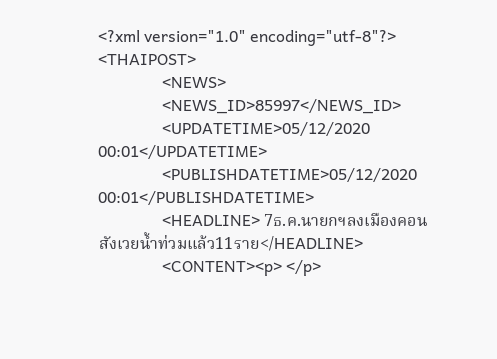<?xml version="1.0" encoding="utf-8"?>
<THAIPOST>
                <NEWS>
                <NEWS_ID>85997</NEWS_ID>
                <UPDATETIME>05/12/2020 00:01</UPDATETIME>
                <PUBLISHDATETIME>05/12/2020 00:01</PUBLISHDATETIME>
                <HEADLINE> 7ธ.ค.นายกฯลงเมืองคอน สังเวยน้ำท่วมแล้ว11ราย</HEADLINE>
                <CONTENT><p> </p>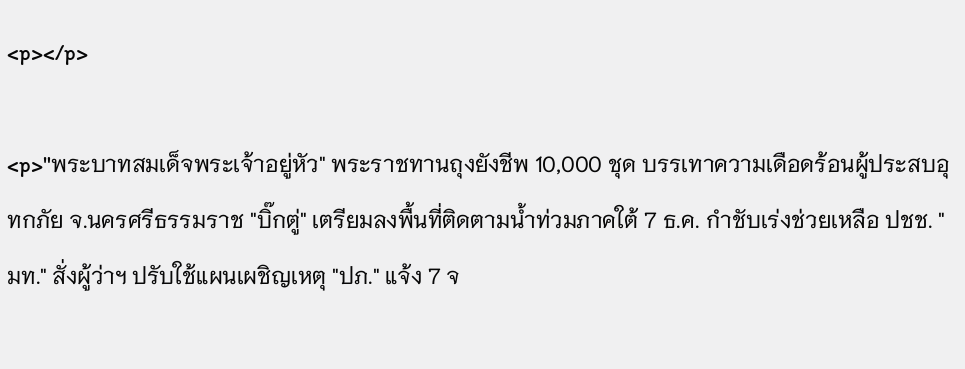<p></p>

<p>"พระบาทสมเด็จพระเจ้าอยู่หัว" พระราชทานถุงยังชีพ 10,000 ชุด บรรเทาความเดือดร้อนผู้ประสบอุทกภัย จ.นครศรีธรรมราช "บิ๊กตู่" เตรียมลงพื้นที่ติดตามน้ำท่วมภาคใต้ 7 ธ.ค. กำชับเร่งช่วยเหลือ ปชช. "มท." สั่งผู้ว่าฯ ปรับใช้แผนเผชิญเหตุ "ปภ." แจ้ง 7 จ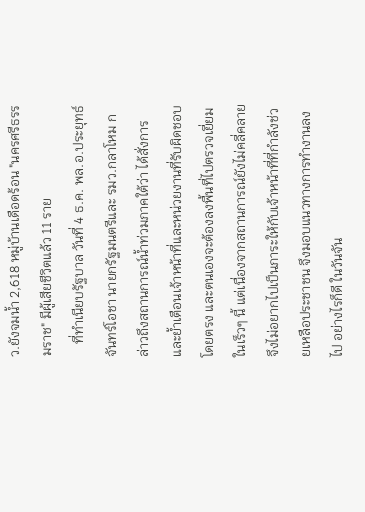ว.ยังจมน้ำ 2,618 หมู่บ้านเดือดร้อน "นครศรีธรรมราช" มีผู้เสียชีวิตแล้ว 11 ราย
    ที่ทำเนียบรัฐบาล วันที่ 4 ธ.ค. พล.อ.ประยุทธ์ จันทร์โอชา นายกรัฐมนตรีและ รมว.กลาโหม กล่าวถึงสถานการณ์น้ำท่วมภาคใต้ว่า ได้สั่งการและย้ำเตือนเจ้าหน้าที่และหน่วยงานที่รับผิดชอบโดยตรง และตนเองจะต้องลงพื้นที่ไปตรวจเยี่ยมในเร็วๆ นี้ แต่เนื่องจากสถานการณ์ยังไม่คลี่คลาย จึงไม่อยากไปเป็นภาระให้กับเจ้าหน้าที่ที่กำลังช่วยเหลือประชาชน จึงมอบแนวทางการทำงานลงไป อย่างไรก็ดี ในวันจัน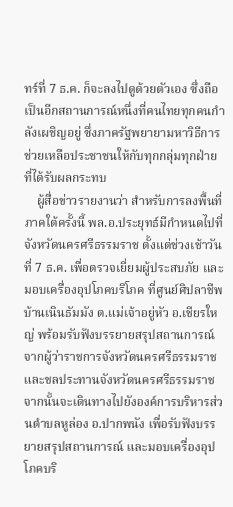ทร์ที่ 7 ธ.ค. ก็จะลงไปดูด้วยตัวเอง ซึ่งถือเป็นอีกสถานการณ์หนึ่งที่คนไทยทุกคนกำลังเผชิญอยู่ ซึ่งภาครัฐพยายามหาวิธีการช่วยเหลือประชาชนให้กับทุกกลุ่มทุกฝ่ายที่ได้รับผลกระทบ
    ผู้สื่อข่าวรายงานว่า สำหรับการลงพื้นที่ภาคใต้ครั้งนี้ พล.อ.ประยุทธ์มีกำหนดไปที่จังหวัดนครศรีธรรมราช ตั้งแต่ช่วงเช้าวันที่ 7 ธ.ค. เพื่อตรวจเยี่ยมผู้ประสบภัย และมอบเครื่องอุปโภคบริโภค ที่ศูนย์ศิปลาชีพบ้านเนินธัมมัง ต.แม่เจ้าอยู่หัว อ.เชียรใหญ่ พร้อมรับฟังบรรยายสรุปสถานการณ์จากผู้ว่าราชการจังหวัดนครศรีธรรมราช และชลประทานจังหวัดนครศรีธรรมราช จากนั้นจะเดินทางไปยังองค์การบริหารส่วนตำบลหูล่อง อ.ปากพนัง เพื่อรับฟังบรรยายสรุปสถานการณ์ และมอบเครื่องอุปโภคบริ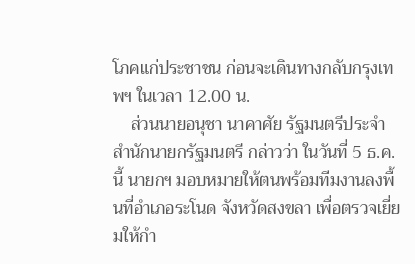โภคแก่ประชาชน ก่อนจะเดินทางกลับกรุงเทพฯ ในเวลา 12.00 น.
    ส่วนนายอนุชา นาคาศัย รัฐมนตรีประจำสำนักนายกรัฐมนตรี กล่าวว่า ในวันที่ 5 ธ.ค.นี้ นายกฯ มอบหมายให้ตนพร้อมทีมงานลงพื้นที่อำเภอระโนด จังหวัดสงขลา เพื่อตรวจเยี่ยมให้กำ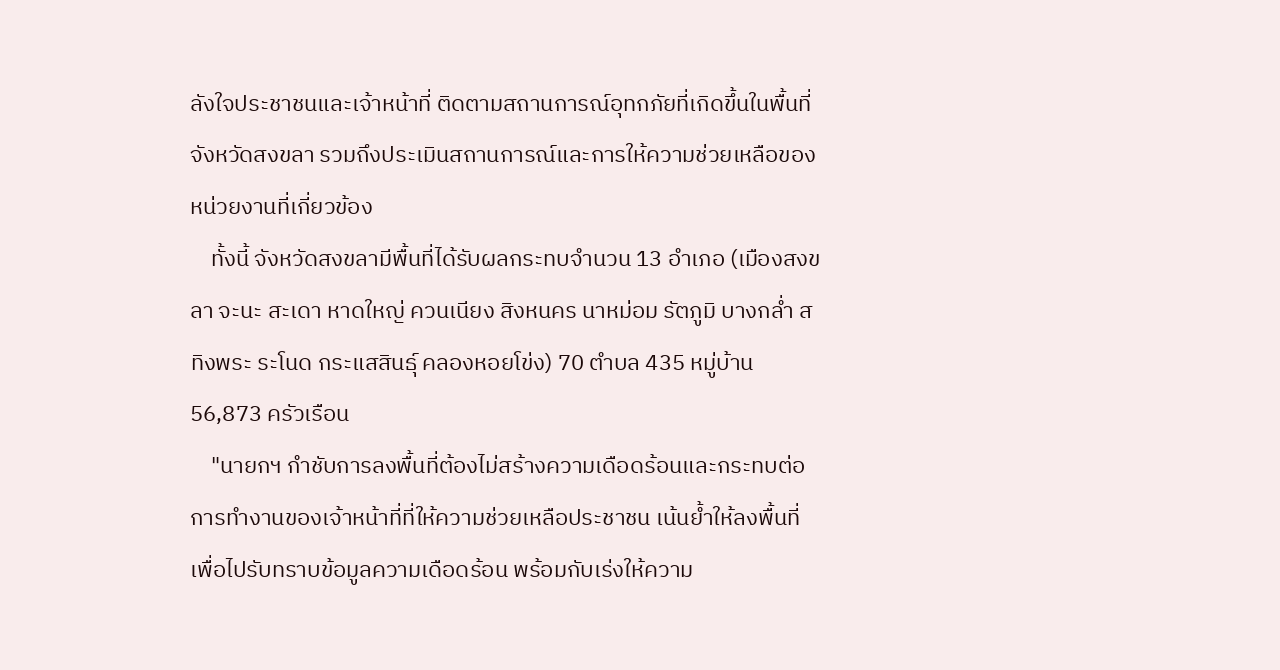ลังใจประชาชนและเจ้าหน้าที่ ติดตามสถานการณ์อุทกภัยที่เกิดขึ้นในพื้นที่จังหวัดสงขลา รวมถึงประเมินสถานการณ์และการให้ความช่วยเหลือของหน่วยงานที่เกี่ยวข้อง
    ทั้งนี้ จังหวัดสงขลามีพื้นที่ได้รับผลกระทบจำนวน 13 อำเภอ (เมืองสงขลา จะนะ สะเดา หาดใหญ่ ควนเนียง สิงหนคร นาหม่อม รัตภูมิ บางกล่ำ สทิงพระ ระโนด กระแสสินธุ์ คลองหอยโข่ง) 70 ตำบล 435 หมู่บ้าน 56,873 ครัวเรือน
    "นายกฯ กำชับการลงพื้นที่ต้องไม่สร้างความเดือดร้อนและกระทบต่อการทำงานของเจ้าหน้าที่ที่ให้ความช่วยเหลือประชาชน เน้นย้ำให้ลงพื้นที่เพื่อไปรับทราบข้อมูลความเดือดร้อน พร้อมกับเร่งให้ความ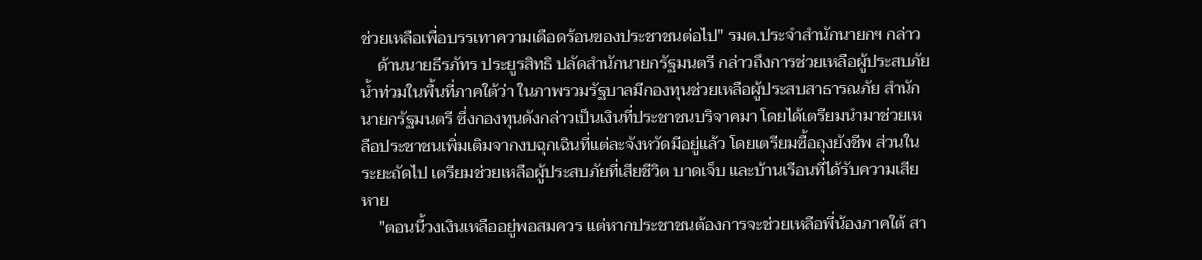ช่วยเหลือเพื่อบรรเทาความเดือดร้อนของประชาชนต่อไป" รมต.ประจำสำนักนายกฯ กล่าว
    ด้านนายธีรภัทร ประยูรสิทธิ ปลัดสำนักนายกรัฐมนตรี กล่าวถึงการช่วยเหลือผู้ประสบภัยน้ำท่วมในพื้นที่ภาคใต้ว่า ในภาพรวมรัฐบาลมีกองทุนช่วยเหลือผู้ประสบสาธารณภัย สำนักนายกรัฐมนตรี ซึ่งกองทุนดังกล่าวเป็นเงินที่ประชาชนบริจาคมา โดยได้เตรียมนำมาช่วยเหลือประชาชนเพิ่มเติมจากงบฉุกเฉินที่แต่ละจังหวัดมีอยู่แล้ว โดยเตรียมซื้อถุงยังชีพ ส่วนในระยะถัดไป เตรียมช่วยเหลือผู้ประสบภัยที่เสียชีวิต บาดเจ็บ และบ้านเรือนที่ได้รับความเสียหาย
    "ตอนนี้วงเงินเหลืออยู่พอสมควร แต่หากประชาชนต้องการจะช่วยเหลือพี่น้องภาคใต้ สา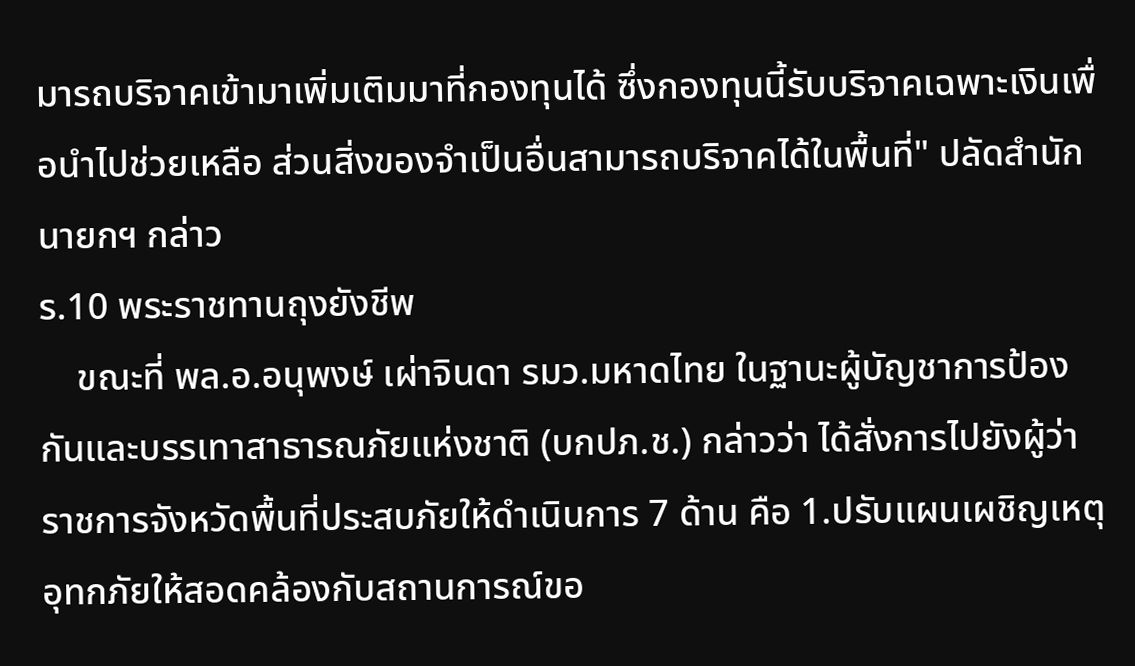มารถบริจาคเข้ามาเพิ่มเติมมาที่กองทุนได้ ซึ่งกองทุนนี้รับบริจาคเฉพาะเงินเพื่อนำไปช่วยเหลือ ส่วนสิ่งของจำเป็นอื่นสามารถบริจาคได้ในพื้นที่" ปลัดสำนักนายกฯ กล่าว
ร.10 พระราชทานถุงยังชีพ
    ขณะที่ พล.อ.อนุพงษ์ เผ่าจินดา รมว.มหาดไทย ในฐานะผู้บัญชาการป้องกันและบรรเทาสาธารณภัยแห่งชาติ (บกปภ.ช.) กล่าวว่า ได้สั่งการไปยังผู้ว่าราชการจังหวัดพื้นที่ประสบภัยให้ดำเนินการ 7 ด้าน คือ 1.ปรับแผนเผชิญเหตุอุทกภัยให้สอดคล้องกับสถานการณ์ขอ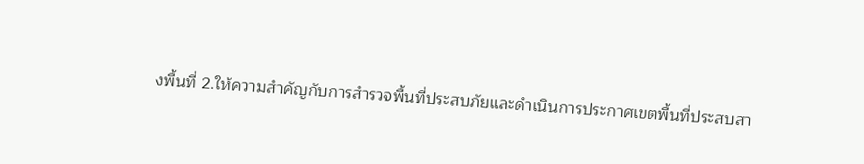งพื้นที่ 2.ให้ความสำคัญกับการสำรวจพื้นที่ประสบภัยและดำเนินการประกาศเขตพื้นที่ประสบสา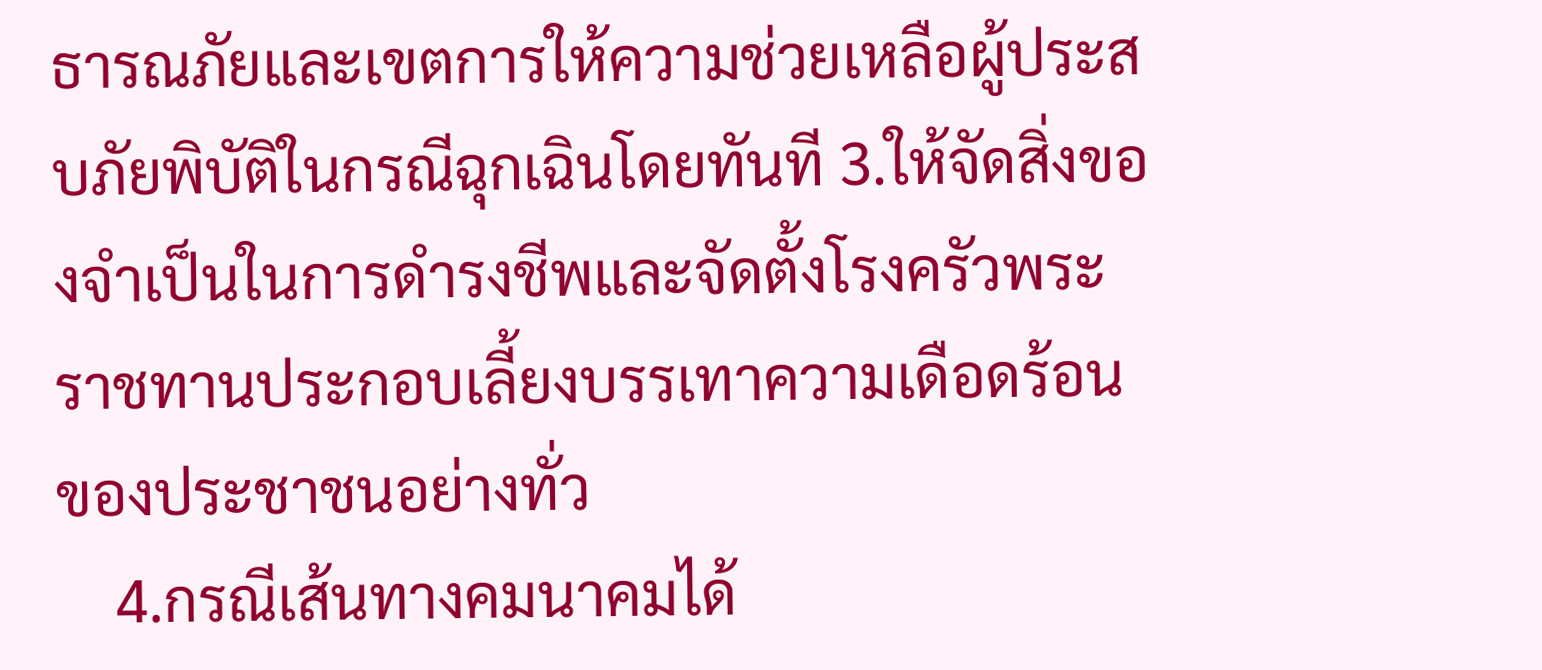ธารณภัยและเขตการให้ความช่วยเหลือผู้ประสบภัยพิบัติในกรณีฉุกเฉินโดยทันที 3.ให้จัดสิ่งของจำเป็นในการดำรงชีพและจัดตั้งโรงครัวพระราชทานประกอบเลี้ยงบรรเทาความเดือดร้อนของประชาชนอย่างทั่ว
    4.กรณีเส้นทางคมนาคมได้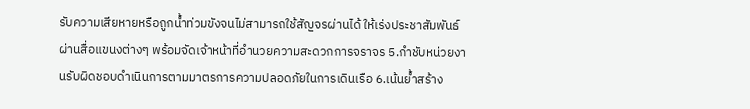รับความเสียหายหรือถูกน้ำท่วมขังจนไม่สามารถใช้สัญจรผ่านได้ ให้เร่งประชาสัมพันธ์ผ่านสื่อแขนงต่างๆ พร้อมจัดเจ้าหน้าที่อำนวยความสะดวกการจราจร 5.กำชับหน่วยงานรับผิดชอบดำเนินการตามมาตรการความปลอดภัยในการเดินเรือ 6.เน้นย้ำสร้าง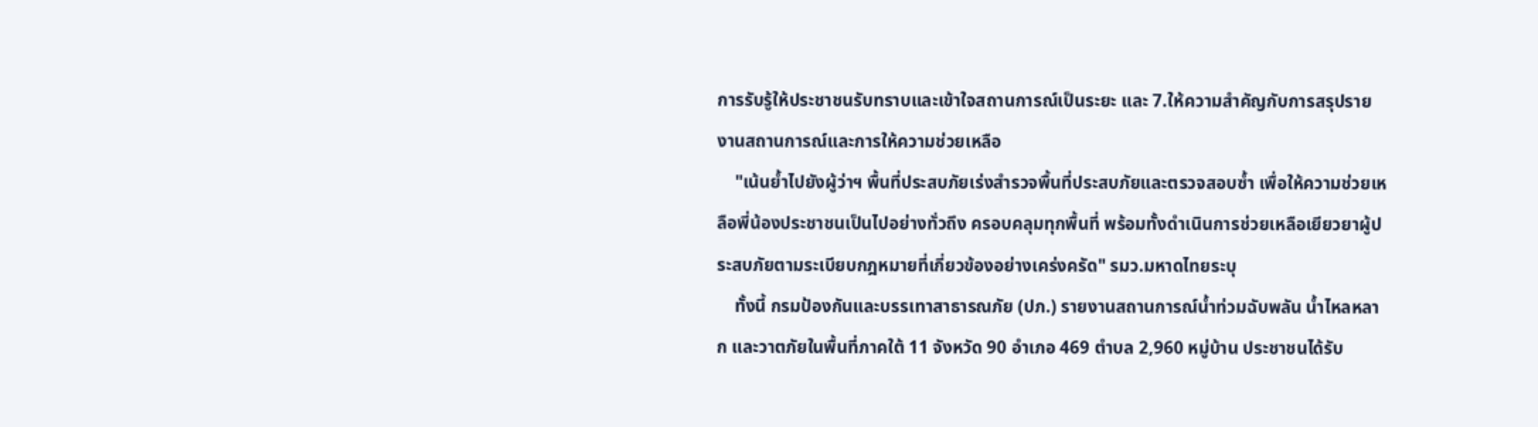การรับรู้ให้ประชาชนรับทราบและเข้าใจสถานการณ์เป็นระยะ และ 7.ให้ความสำคัญกับการสรุปรายงานสถานการณ์และการให้ความช่วยเหลือ
    "เน้นย้ำไปยังผู้ว่าฯ พื้นที่ประสบภัยเร่งสำรวจพื้นที่ประสบภัยและตรวจสอบซ้ำ เพื่อให้ความช่วยเหลือพี่น้องประชาชนเป็นไปอย่างทั่วถึง ครอบคลุมทุกพื้นที่ พร้อมทั้งดำเนินการช่วยเหลือเยียวยาผู้ประสบภัยตามระเบียบกฎหมายที่เกี่ยวข้องอย่างเคร่งครัด" รมว.มหาดไทยระบุ
    ทั้งนี้ กรมป้องกันและบรรเทาสาธารณภัย (ปภ.) รายงานสถานการณ์น้ำท่วมฉับพลัน น้ำไหลหลาก และวาตภัยในพื้นที่ภาคใต้ 11 จังหวัด 90 อำเภอ 469 ตำบล 2,960 หมู่บ้าน ประชาชนได้รับ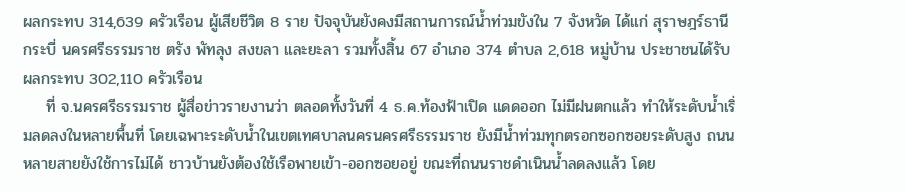ผลกระทบ 314,639 ครัวเรือน ผู้เสียชีวิต 8 ราย ปัจจุบันยังคงมีสถานการณ์น้ำท่วมขังใน 7 จังหวัด ได้แก่ สุราษฎร์ธานี กระบี่ นครศรีธรรมราช ตรัง พัทลุง สงขลา และยะลา รวมทั้งสิ้น 67 อำเภอ 374 ตำบล 2,618 หมู่บ้าน ประชาชนได้รับผลกระทบ 302,110 ครัวเรือน
    ที่ จ.นครศรีธรรมราช ผู้สื่อข่าวรายงานว่า ตลอดทั้งวันที่ 4 ธ.ค.ท้องฟ้าเปิด แดดออก ไม่มีฝนตกแล้ว ทำให้ระดับน้ำเริ่มลดลงในหลายพื้นที่ โดยเฉพาะระดับน้ำในเขตเทศบาลนครนครศรีธรรมราช ยังมีน้ำท่วมทุกตรอกซอกซอยระดับสูง ถนนหลายสายยังใช้การไม่ได้ ชาวบ้านยังต้องใช้เรือพายเข้า-ออกซอยอยู่ ขณะที่ถนนราชดำเนินน้ำลดลงแล้ว โดย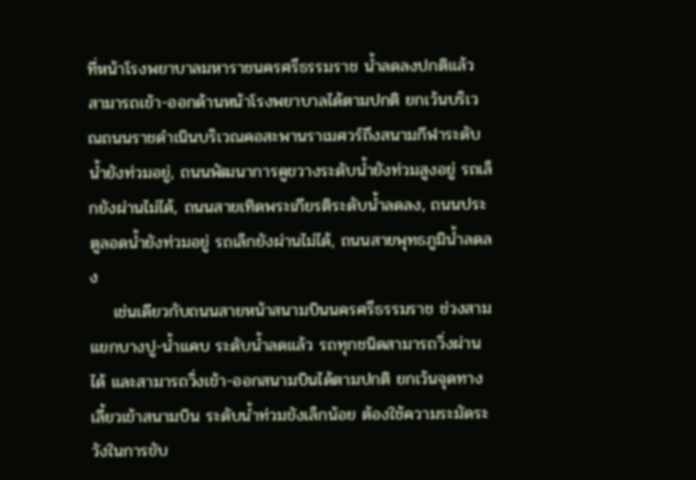ที่หน้าโรงพยาบาลมหาราชนครศรีธรรมราช น้ำลดลงปกติแล้ว สามารถเข้า-ออกด้านหน้าโรงพยาบาลได้ตามปกติ ยกเว้นบริเวณถนนราชดำเนินบริเวณคอสะพานราเมศวร์ถึงสนามกีฬาระดับน้ำยังท่วมอยู่, ถนนพัฒนาการคูขวางระดับน้ำยังท่วมสูงอยู่ รถเล็กยังผ่านไม่ได้, ถนนสายเทิดพระเกียรติระดับน้ำลดลง, ถนนประตูลอดน้ำยังท่วมอยู่ รถเล็กยังผ่านไม่ได้, ถนนสายพุทธภูมิน้ำลดลง
    เช่นเดียวกับถนนสายหน้าสนามบินนครศรีธรรมราช ช่วงสามแยกบางปู-น้ำแคบ ระดับน้ำลดแล้ว รถทุกชนิดสามารถวิ่งผ่านได้ และสามารถวิ่งเข้า-ออกสนามบินได้ตามปกติ ยกเว้นจุดทางเลี้ยวเข้าสนามบิน ระดับน้ำท่วมขังเล็กน้อย ต้องใช้ความระมัดระวังในการขับ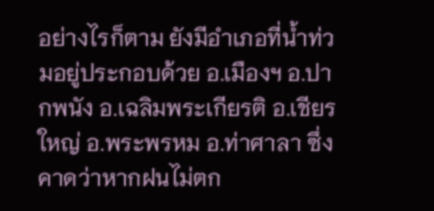อย่างไรก็ตาม ยังมีอำเภอที่น้ำท่วมอยู่ประกอบด้วย อ.เมืองฯ อ.ปากพนัง อ.เฉลิมพระเกียรติ อ.เชียรใหญ่ อ.พระพรหม อ.ท่าศาลา ซึ่งคาดว่าหากฝนไม่ตก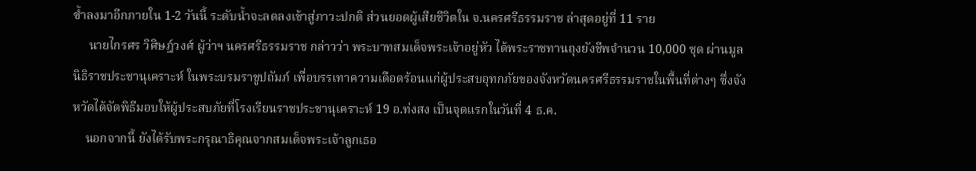ซ้ำลงมาอีกภายใน 1-2 วันนี้ ระดับน้ำจะลดลงเข้าสู่ภาวะปกติ ส่วนยอดผู้เสียชีวิตใน จ.นครศรีธรรมราช ล่าสุดอยู่ที่ 11 ราย
     นายไกรศร วิศิษฎ์วงศ์ ผู้ว่าฯ นครศรีธรรมราช กล่าวว่า พระบาทสมเด็จพระเจ้าอยู่หัว ได้พระราชทานถุงยังชีพจำนวน 10,000 ชุด ผ่านมูลนิธิราชประชานุเคราะห์ ในพระบรมราชูปถัมภ์ เพื่อบรรเทาความเดือดร้อนแก่ผู้ประสบอุทกภัยของจังหวัดนครศรีธรรมราชในพื้นที่ต่างๆ ซึ่งจังหวัดได้จัดพิธีมอบให้ผู้ประสบภัยที่โรงเรียนราชประชานุเคราะห์ 19 อ.ท่งสง เป็นจุดแรกในวันที่ 4 ธ.ค.
    นอกจากนี้ ยังได้รับพระกรุณาธิคุณจากสมเด็จพระเจ้าลูกเธอ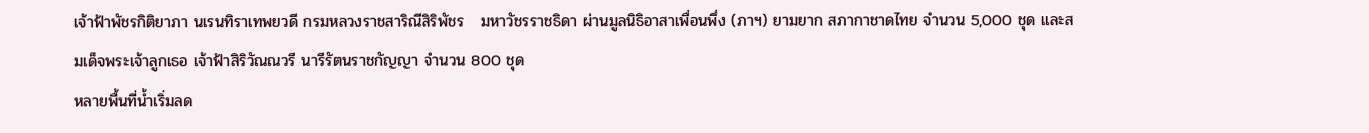เจ้าฟ้าพัชรกิติยาภา นเรนทิราเทพยวดี กรมหลวงราชสาริณีสิริพัชร   มหาวัชรราชธิดา ผ่านมูลนิธิอาสาเพื่อนพึ่ง (ภาฯ) ยามยาก สภากาชาดไทย จำนวน 5,000 ชุด และสมเด็จพระเจ้าลูกเธอ เจ้าฟ้าสิริวัณณวรี นารีรัตนราชกัญญา จำนวน 800 ชุด
หลายพื้นที่น้ำเริ่มลด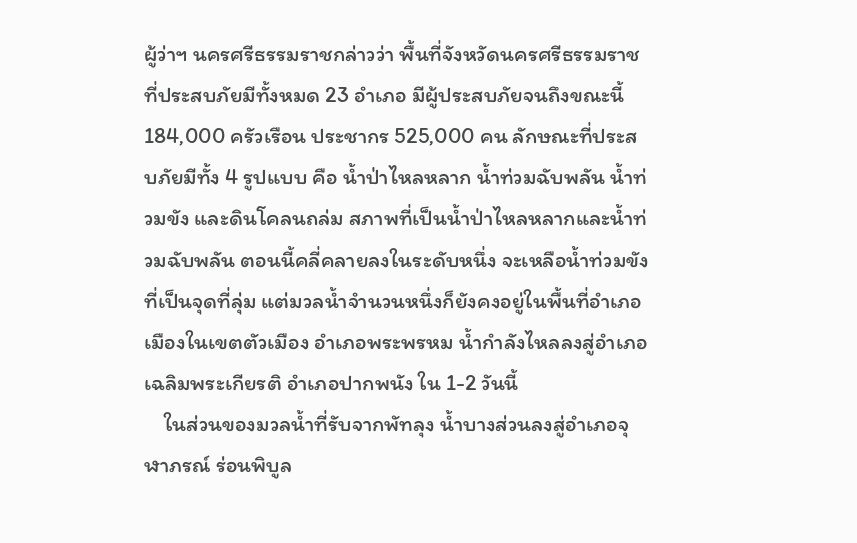ผู้ว่าฯ นครศรีธรรมราชกล่าวว่า พื้นที่จังหวัดนครศรีธรรมราชที่ประสบภัยมีทั้งหมด 23 อำเภอ มีผู้ประสบภัยจนถึงขณะนี้ 184,000 ครัวเรือน ประชากร 525,000 คน ลักษณะที่ประสบภัยมีทั้ง 4 รูปแบบ คือ น้ำป่าไหลหลาก น้ำท่วมฉับพลัน น้ำท่วมขัง และดินโคลนถล่ม สภาพที่เป็นน้ำป่าไหลหลากและน้ำท่วมฉับพลัน ตอนนี้คลี่คลายลงในระดับหนึ่ง จะเหลือน้ำท่วมขังที่เป็นจุดที่ลุ่ม แต่มวลน้ำจำนวนหนึ่งก็ยังคงอยู่ในพื้นที่อำเภอเมืองในเขตตัวเมือง อำเภอพระพรหม น้ำกำลังไหลลงสู่อำเภอเฉลิมพระเกียรติ อำเภอปากพนัง ใน 1-2 วันนี้
    ในส่วนของมวลน้ำที่รับจากพัทลุง น้ำบางส่วนลงสู่อำเภอจุฬาภรณ์ ร่อนพิบูล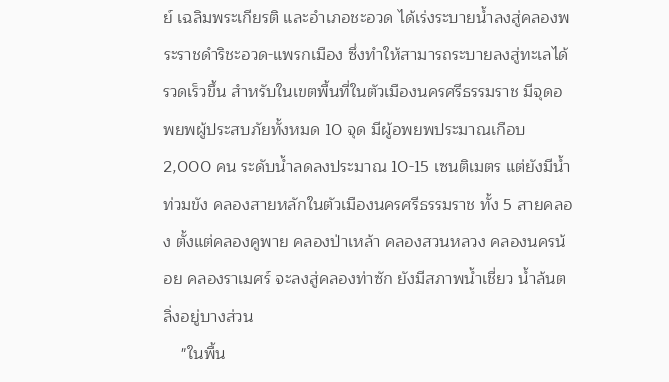ย์ เฉลิมพระเกียรติ และอำเภอชะอวด ได้เร่งระบายน้ำลงสู่คลองพระราชดำริชะอวด-แพรกเมือง ซึ่งทำให้สามารถระบายลงสู่ทะเลได้รวดเร็วขึ้น สำหรับในเขตพื้นที่ในตัวเมืองนครศรีธรรมราช มีจุดอพยพผู้ประสบภัยทั้งหมด 10 จุด มีผู้อพยพประมาณเกือบ 2,000 คน ระดับน้ำลดลงประมาณ 10-15 เซนติเมตร แต่ยังมีน้ำท่วมขัง คลองสายหลักในตัวเมืองนครศรีธรรมราช ทั้ง 5 สายคลอง ตั้งแต่คลองคูพาย คลองป่าเหล้า คลองสวนหลวง คลองนครน้อย คลองราเมศร์ จะลงสู่คลองท่าซัก ยังมีสภาพน้ำเชี่ยว น้ำล้นตลิ่งอยู่บางส่วน
    "ในพื้น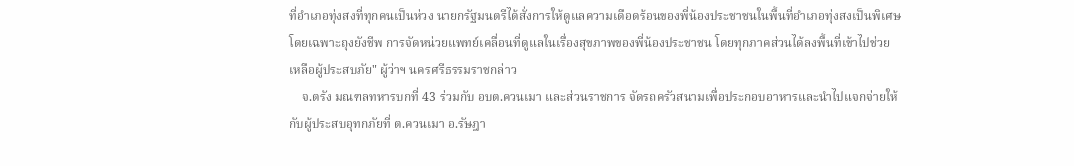ที่อำเภอทุ่งสงที่ทุกคนเป็นห่วง นายกรัฐมนตรีได้สั่งการให้ดูแลความเดือดร้อนของพี่น้องประชาชนในพื้นที่อำเภอทุ่งสงเป็นพิเศษ โดยเฉพาะถุงยังชีพ การจัดหน่วยแพทย์เคลื่อนที่ดูแลในเรื่องสุขภาพของพี่น้องประชาชน โดยทุกภาคส่วนได้ลงพื้นที่เข้าไปช่วยเหลือผู้ประสบภัย" ผู้ว่าฯ นครศรีธรรมราชกล่าว
    จ.ตรัง มณฑลทหารบกที่ 43 ร่วมกับ อบต.ควนเมา และส่วนราชการ จัดรถครัวสนามเพื่อประกอบอาหารและนำไปแจกจ่ายให้กับผู้ประสบอุทกภัยที่ ต.ควนเมา อ.รัษฎา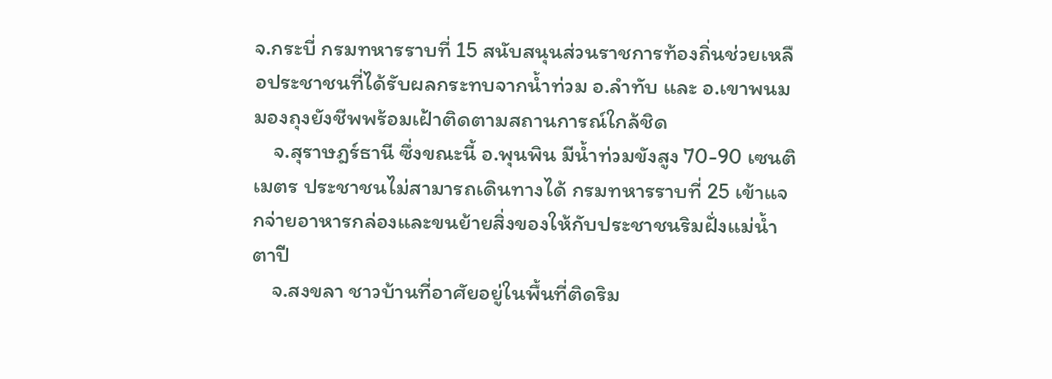จ.กระบี่ กรมทหารราบที่ 15 สนับสนุนส่วนราชการท้องถิ่นช่วยเหลือประชาชนที่ได้รับผลกระทบจากน้ำท่วม อ.ลำทับ และ อ.เขาพนม มองถุงยังชีพพร้อมเฝ้าติดตามสถานการณ์ใกล้ชิด
    จ.สุราษฎร์ธานี ซึ่งขณะนี้ อ.พุนพิน มีน้ำท่วมขังสูง 70-90 เซนติเมตร ประชาชนไม่สามารถเดินทางได้ กรมทหารราบที่ 25 เข้าแจกจ่ายอาหารกล่องและขนย้ายสิ่งของให้กับประชาชนริมฝั่งแม่น้ำตาปี
    จ.สงขลา ชาวบ้านที่อาศัยอยู่ในพื้นที่ติดริม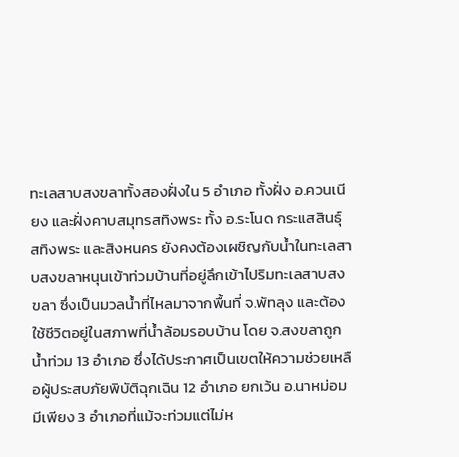ทะเลสาบสงขลาทั้งสองฝั่งใน 5 อำเภอ ทั้งฝั่ง อ.ควนเนียง และฝั่งคาบสมุทรสทิงพระ ทั้ง อ.ระโนด กระแสสินธุ์ สทิงพระ และสิงหนคร ยังคงต้องเผชิญกับน้ำในทะเลสาบสงขลาหนุนเข้าท่วมบ้านที่อยู่ลึกเข้าไปริมทะเลสาบสงขลา ซึ่งเป็นมวลน้ำที่ไหลมาจากพื้นที่ จ.พัทลุง และต้องใช้ชีวิตอยู่ในสภาพที่น้ำล้อมรอบบ้าน โดย จ.สงขลาถูกน้ำท่วม 13 อำเภอ ซึ่งได้ประกาศเป็นเขตให้ความช่วยเหลือผู้ประสบภัยพิบัติฉุกเฉิน 12 อำเภอ ยกเว้น อ.นาหม่อม มีเพียง 3 อำเภอที่แม้จะท่วมแต่ไม่ห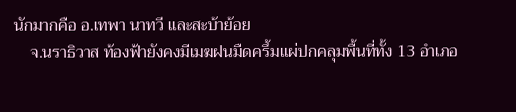นักมากคือ อ.เทพา นาทวี และสะบ้าย้อย
    จ.นราธิวาส ท้องฟ้ายังคงมีเมฆฝนมืดครึ้มแผ่ปกคลุมพื้นที่ทั้ง 13 อำเภอ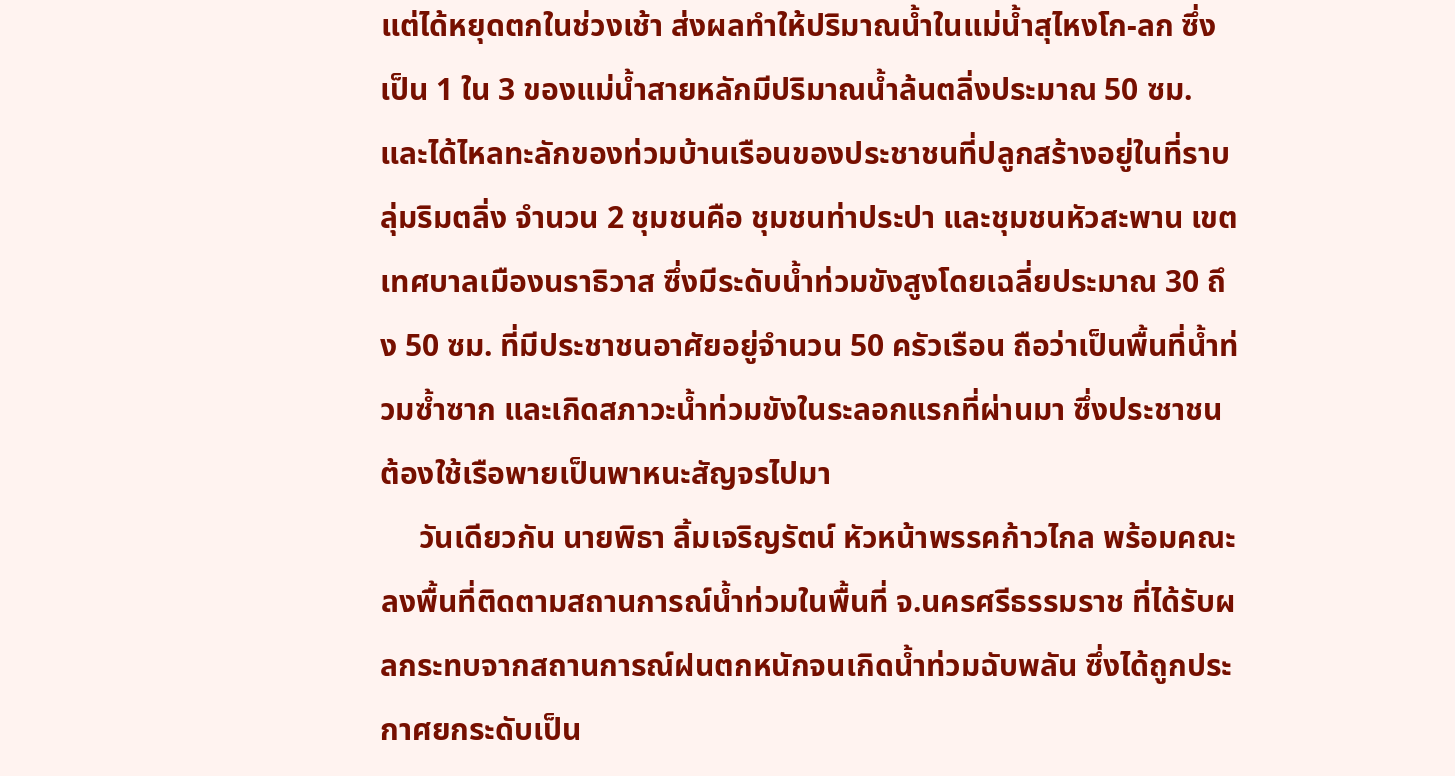แต่ได้หยุดตกในช่วงเช้า ส่งผลทำให้ปริมาณน้ำในแม่น้ำสุไหงโก-ลก ซึ่งเป็น 1 ใน 3 ของแม่น้ำสายหลักมีปริมาณน้ำล้นตลิ่งประมาณ 50 ซม. และได้ไหลทะลักของท่วมบ้านเรือนของประชาชนที่ปลูกสร้างอยู่ในที่ราบลุ่มริมตลิ่ง จำนวน 2 ชุมชนคือ ชุมชนท่าประปา และชุมชนหัวสะพาน เขตเทศบาลเมืองนราธิวาส ซึ่งมีระดับน้ำท่วมขังสูงโดยเฉลี่ยประมาณ 30 ถึง 50 ซม. ที่มีประชาชนอาศัยอยู่จำนวน 50 ครัวเรือน ถือว่าเป็นพื้นที่น้ำท่วมซ้ำซาก และเกิดสภาวะน้ำท่วมขังในระลอกแรกที่ผ่านมา ซึ่งประชาชนต้องใช้เรือพายเป็นพาหนะสัญจรไปมา
     วันเดียวกัน นายพิธา ลิ้มเจริญรัตน์ หัวหน้าพรรคก้าวไกล พร้อมคณะ ลงพื้นที่ติดตามสถานการณ์น้ำท่วมในพื้นที่ จ.นครศรีธรรมราช ที่ได้รับผลกระทบจากสถานการณ์ฝนตกหนักจนเกิดน้ำท่วมฉับพลัน ซึ่งได้ถูกประกาศยกระดับเป็น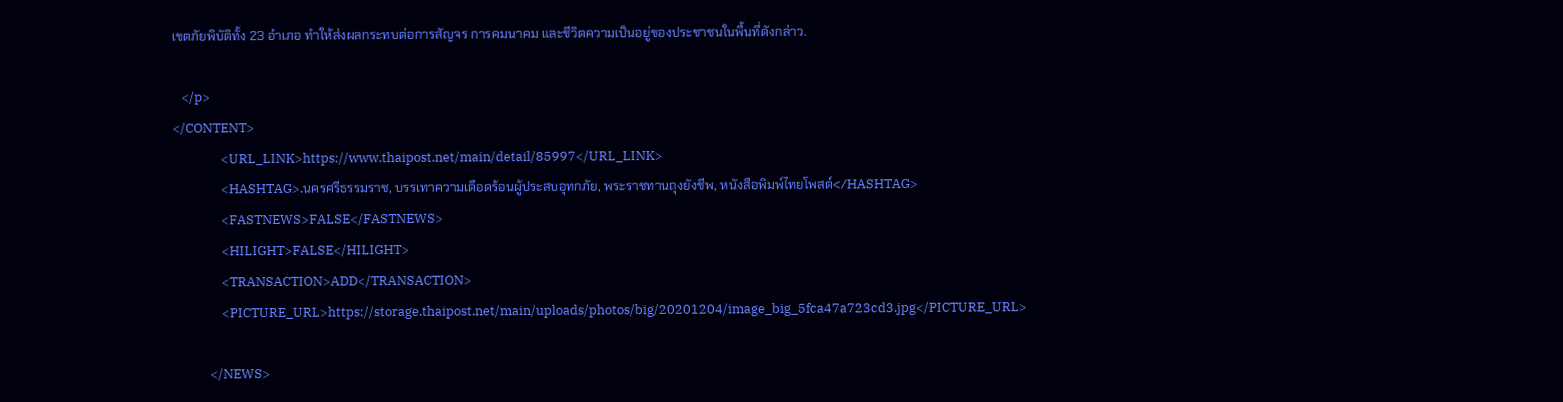เขตภัยพิบัติทั้ง 23 อำเภอ ทำให้ส่งผลกระทบต่อการสัญจร การคมนาคม และชีวิตความเป็นอยู่ของประชาชนในพื้นที่ดังกล่าว.

   </p>
</CONTENT>
                <URL_LINK>https://www.thaipost.net/main/detail/85997</URL_LINK>
                <HASHTAG>.นครศรีธรรมราช, บรรเทาความเดือดร้อนผู้ประสบอุทกภัย, พระราชทานถุงยังชีพ, หนังสือพิมพ์ไทยโพสต์</HASHTAG>
                <FASTNEWS>FALSE</FASTNEWS>
                <HILIGHT>FALSE</HILIGHT>
                <TRANSACTION>ADD</TRANSACTION>
                <PICTURE_URL>https://storage.thaipost.net/main/uploads/photos/big/20201204/image_big_5fca47a723cd3.jpg</PICTURE_URL>

            </NEWS>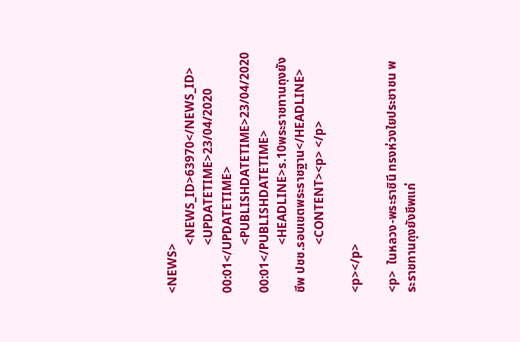<NEWS>
                <NEWS_ID>63970</NEWS_ID>
                <UPDATETIME>23/04/2020 00:01</UPDATETIME>
                <PUBLISHDATETIME>23/04/2020 00:01</PUBLISHDATETIME>
                <HEADLINE>ร.10พระราชทานถุงยังชีพ ปชช.รอบเขตพระราชฐาน</HEADLINE>
                <CONTENT><p> </p>

<p></p>

<p>  ในหลวง-พระราชินี ทรงห่วงใยประชาชน พระราชทานถุงยังชีพแก่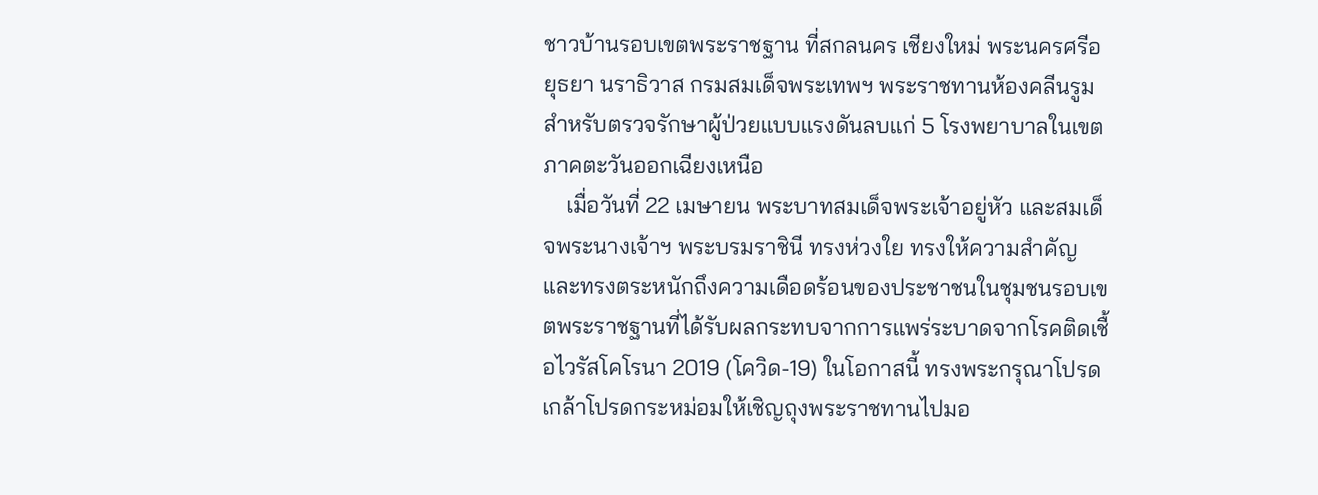ชาวบ้านรอบเขตพระราชฐาน ที่สกลนคร เชียงใหม่ พระนครศรีอยุธยา นราธิวาส กรมสมเด็จพระเทพฯ พระราชทานห้องคลีนรูมสำหรับตรวจรักษาผู้ป่วยแบบแรงดันลบแก่ 5 โรงพยาบาลในเขตภาคตะวันออกเฉียงเหนือ
    เมื่อวันที่ 22 เมษายน พระบาทสมเด็จพระเจ้าอยู่หัว และสมเด็จพระนางเจ้าฯ พระบรมราชินี ทรงห่วงใย ทรงให้ความสำคัญและทรงตระหนักถึงความเดือดร้อนของประชาชนในชุมชนรอบเขตพระราชฐานที่ได้รับผลกระทบจากการแพร่ระบาดจากโรคติดเชื้อไวรัสโคโรนา 2019 (โควิด-19) ในโอกาสนี้ ทรงพระกรุณาโปรดเกล้าโปรดกระหม่อมให้เชิญถุงพระราชทานไปมอ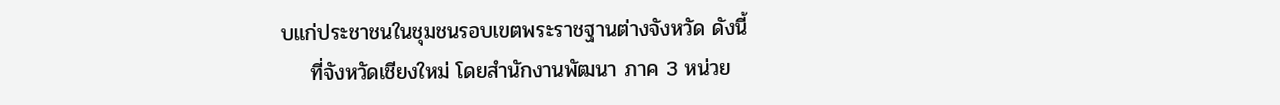บแก่ประชาชนในชุมชนรอบเขตพระราชฐานต่างจังหวัด ดังนี้
    ที่จังหวัดเชียงใหม่ โดยสำนักงานพัฒนา ภาค 3 หน่วย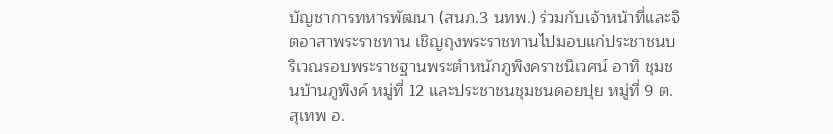บัญชาการทหารพัฒนา (สนภ.3 นทพ.) ร่วมกับเจ้าหน้าที่และจิตอาสาพระราชทาน เชิญถุงพระราชทานไปมอบแก่ประชาชนบริเวณรอบพระราชฐานพระตำหนักภูพิงคราชนิเวศน์ อาทิ ชุมชนบ้านภูพิงค์ หมู่ที่ 12 และประชาชนชุมชนดอยปุย หมู่ที่ 9 ต.สุเทพ อ.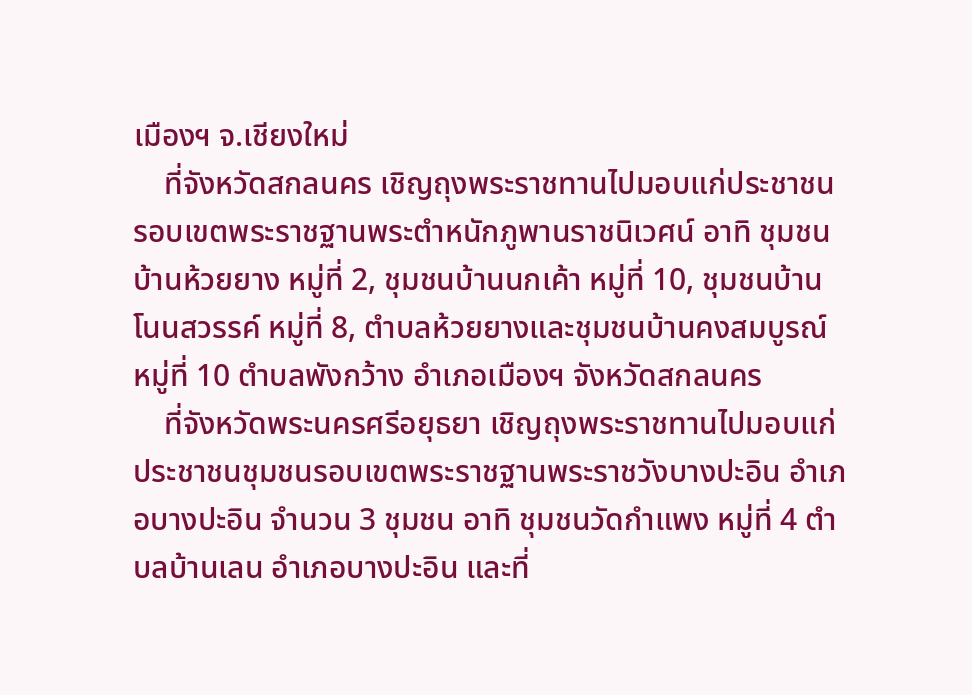เมืองฯ จ.เชียงใหม่
    ที่จังหวัดสกลนคร เชิญถุงพระราชทานไปมอบแก่ประชาชนรอบเขตพระราชฐานพระตำหนักภูพานราชนิเวศน์ อาทิ ชุมชนบ้านห้วยยาง หมู่ที่ 2, ชุมชนบ้านนกเค้า หมู่ที่ 10, ชุมชนบ้านโนนสวรรค์ หมู่ที่ 8, ตำบลห้วยยางและชุมชนบ้านคงสมบูรณ์ หมู่ที่ 10 ตำบลพังกว้าง อำเภอเมืองฯ จังหวัดสกลนคร
    ที่จังหวัดพระนครศรีอยุธยา เชิญถุงพระราชทานไปมอบแก่ประชาชนชุมชนรอบเขตพระราชฐานพระราชวังบางปะอิน อำเภอบางปะอิน จำนวน 3 ชุมชน อาทิ ชุมชนวัดกำแพง หมู่ที่ 4 ตำบลบ้านเลน อำเภอบางปะอิน และที่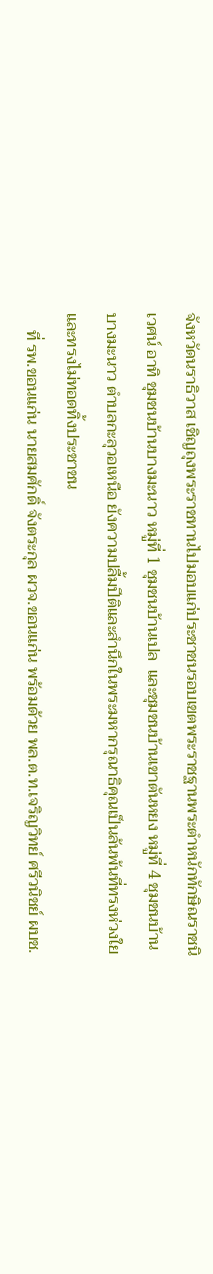จังหวัดนราธิวาส เชิญถุงพระราชทานไปมอบแก่ประชาชนรอบเขตพระราชฐานพระตำหนักทักษิณราชนิเวศน์ อาทิ ชุมชนบ้านบางมะนาว หมู่ที่ 1 ชุมชนบ้านเปล  และชุมชนบ้านเขาตันหยง หมู่ที่ 4 ชุมชนบ้านบางมะนาว ตำบลกะลุวอเหนือ ยังความปลื้มปีติและสำนึกในพระมหากรุณาธิคุณเป็นล้นพ้นที่ทรงห่วงใยและทรงไม่ทอดทิ้งประชาชน
    ที่ รพ.ขอนแก่น นายสมศักดิ์ จังตระกุล ผวจ.ขอนแก่น พร้อมด้วย พล.ต.ท.เจริญวิทย์ ศรีวนิชย์ ผบช.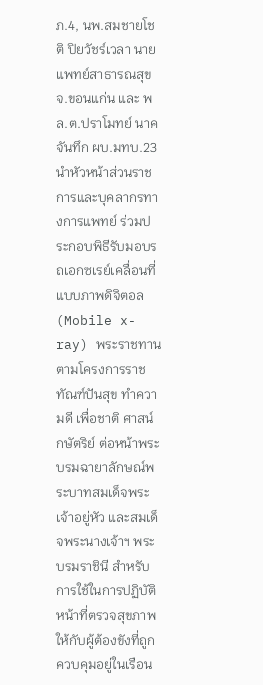ภ.4, นพ.สมชายโชติ ปิยวัชร์เวลา นายแพทย์สาธารณสุข จ.ขอนแก่น และ พล.ต.ปราโมทย์ นาคจันทึก ผบ.มทบ.23 นำหัวหน้าส่วนราชการและบุคลากรทางการแพทย์ ร่วมประกอบพิธีรับมอบรถเอกซเรย์เคลื่อนที่แบบภาพดิจิตอล (Mobile x-ray) พระราชทาน ตามโครงการราชทัณฑ์ปันสุข ทำความดี เพื่อชาติ ศาสน์ กษัตริย์ ต่อหน้าพระบรมฉายาลักษณ์พระบาทสมเด็จพระเจ้าอยู่หัว และสมเด็จพระนางเจ้าฯ พระบรมราชินี สำหรับการใช้ในการปฏิบัติหน้าที่ตรวจสุขภาพให้กับผู้ต้องขังที่ถูกควบคุมอยู่ในเรือน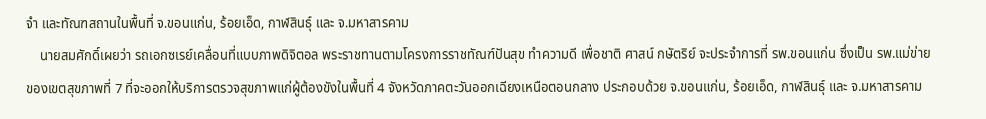จำ และทัณฑสถานในพื้นที่ จ.ขอนแก่น, ร้อยเอ็ด, กาฬสินธุ์ และ จ.มหาสารคาม
    นายสมศักดิ์เผยว่า รถเอกซเรย์เคลื่อนที่แบบภาพดิจิตอล พระราชทานตามโครงการราชทัณฑ์ปันสุข ทำความดี เพื่อชาติ ศาสน์ กษัตริย์ จะประจำการที่ รพ.ขอนแก่น ซึ่งเป็น รพ.แม่ข่ายของเขตสุขภาพที่ 7 ที่จะออกให้บริการตรวจสุขภาพแก่ผู้ต้องขังในพื้นที่ 4 จังหวัดภาคตะวันออกเฉียงเหนือตอนกลาง ประกอบด้วย จ.ขอนแก่น, ร้อยเอ็ด, กาฬสินธุ์ และ จ.มหาสารคาม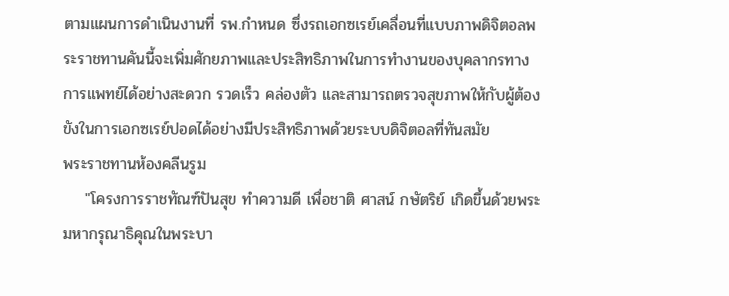ตามแผนการดำเนินงานที่ รพ.กำหนด ซึ่งรถเอกซเรย์เคลื่อนที่แบบภาพดิจิตอลพระราชทานคันนี้จะเพิ่มศักยภาพและประสิทธิภาพในการทำงานของบุคลากรทางการแพทย์ได้อย่างสะดวก รวดเร็ว คล่องตัว และสามารถตรวจสุขภาพให้กับผู้ต้องขังในการเอกซเรย์ปอดได้อย่างมีประสิทธิภาพด้วยระบบดิจิตอลที่ทันสมัย
พระราชทานห้องคลีนรูม
    "โครงการราชทัณฑ์ปันสุข ทำความดี เพื่อชาติ ศาสน์ กษัตริย์ เกิดขึ้นด้วยพระมหากรุณาธิคุณในพระบา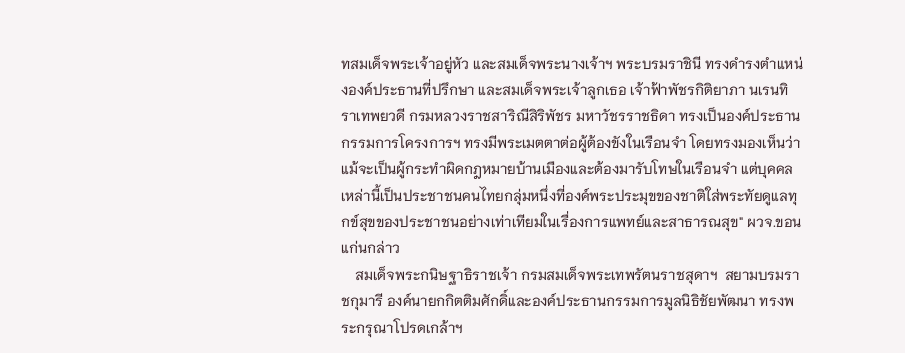ทสมเด็จพระเจ้าอยู่หัว และสมเด็จพระนางเจ้าฯ พระบรมราชินี ทรงดำรงตำแหน่งองค์ประธานที่ปรึกษา และสมเด็จพระเจ้าลูกเธอ เจ้าฟ้าพัชรกิติยาภา นเรนทิราเทพยวดี กรมหลวงราชสาริณีสิริพัชร มหาวัชรราชธิดา ทรงเป็นองค์ประธานกรรมการโครงการฯ ทรงมีพระเมตตาต่อผู้ต้องขังในเรือนจำ โดยทรงมองเห็นว่าแม้จะเป็นผู้กระทำผิดกฎหมายบ้านเมืองและต้องมารับโทษในเรือนจำ แต่บุคคลเหล่านี้เป็นประชาชนคนไทยกลุ่มหนึ่งที่องค์พระประมุขของชาติใส่พระทัยดูแลทุกข์สุขของประชาชนอย่างเท่าเทียมในเรื่องการแพทย์และสาธารณสุข" ผวจ.ขอนแก่นกล่าว
    สมเด็จพระกนิษฐาธิราชเจ้า กรมสมเด็จพระเทพรัตนราชสุดาฯ  สยามบรมราชกุมารี องค์นายกกิตติมศักดิ์และองค์ประธานกรรมการมูลนิธิชัยพัฒนา ทรงพระกรุณาโปรดเกล้าฯ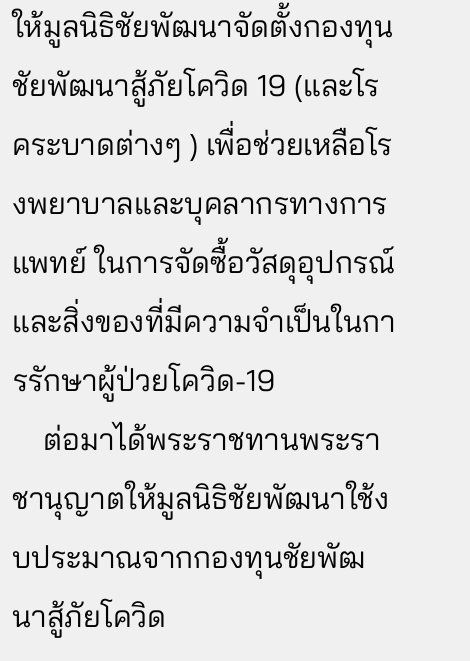ให้มูลนิธิชัยพัฒนาจัดตั้งกองทุนชัยพัฒนาสู้ภัยโควิด 19 (และโรคระบาดต่างๆ ) เพื่อช่วยเหลือโรงพยาบาลและบุคลากรทางการแพทย์ ในการจัดซื้อวัสดุอุปกรณ์และสิ่งของที่มีความจำเป็นในการรักษาผู้ป่วยโควิด-19
    ต่อมาได้พระราชทานพระราชานุญาตให้มูลนิธิชัยพัฒนาใช้งบประมาณจากกองทุนชัยพัฒนาสู้ภัยโควิด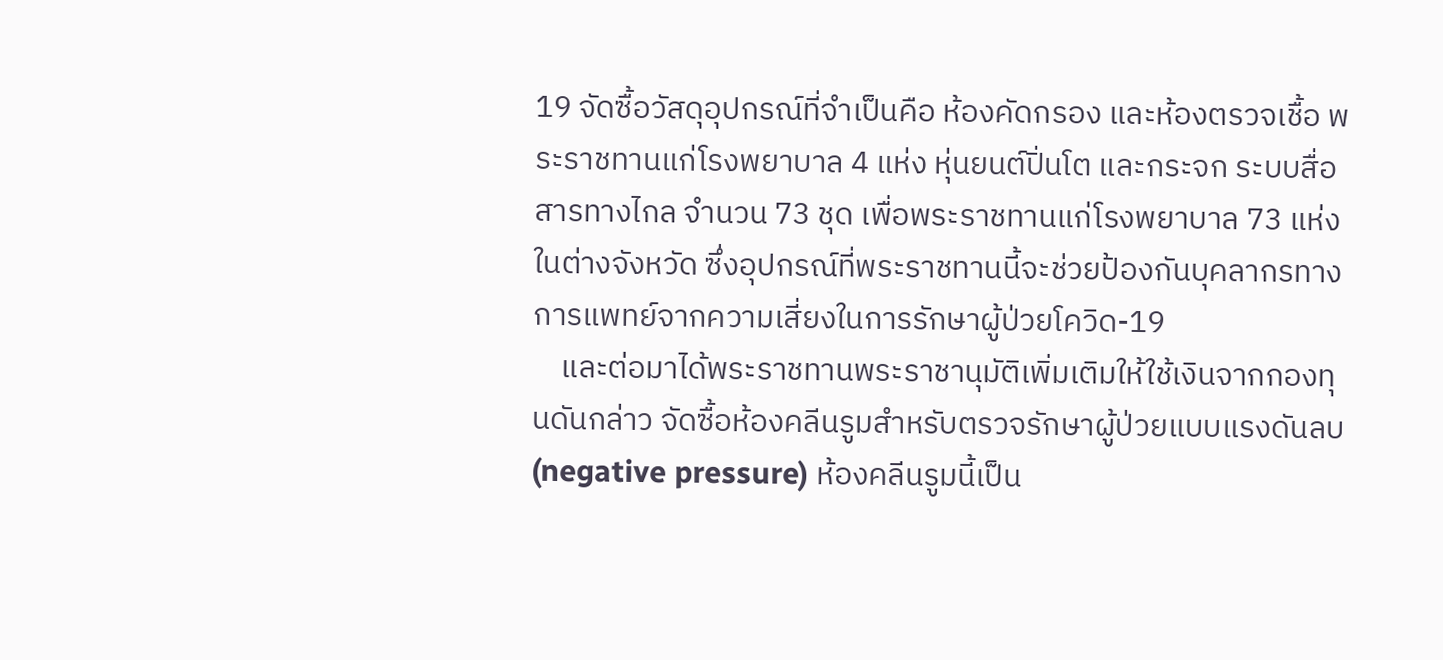19 จัดซื้อวัสดุอุปกรณ์ที่จำเป็นคือ ห้องคัดกรอง และห้องตรวจเชื้อ พระราชทานแก่โรงพยาบาล 4 แห่ง หุ่นยนต์ปิ่นโต และกระจก ระบบสื่อสารทางไกล จำนวน 73 ชุด เพื่อพระราชทานแก่โรงพยาบาล 73 แห่งในต่างจังหวัด ซึ่งอุปกรณ์ที่พระราชทานนี้จะช่วยป้องกันบุคลากรทางการแพทย์จากความเสี่ยงในการรักษาผู้ป่วยโควิด-19
    และต่อมาได้พระราชทานพระราชานุมัติเพิ่มเติมให้ใช้เงินจากกองทุนดันกล่าว จัดซื้อห้องคลีนรูมสำหรับตรวจรักษาผู้ป่วยแบบแรงดันลบ (negative pressure) ห้องคลีนรูมนี้เป็น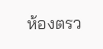ห้องตรว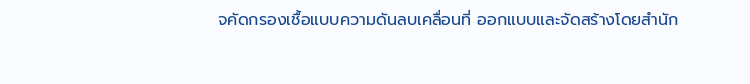จคัดกรองเชื้อแบบความดันลบเคลื่อนที่ ออกแบบและจัดสร้างโดยสำนัก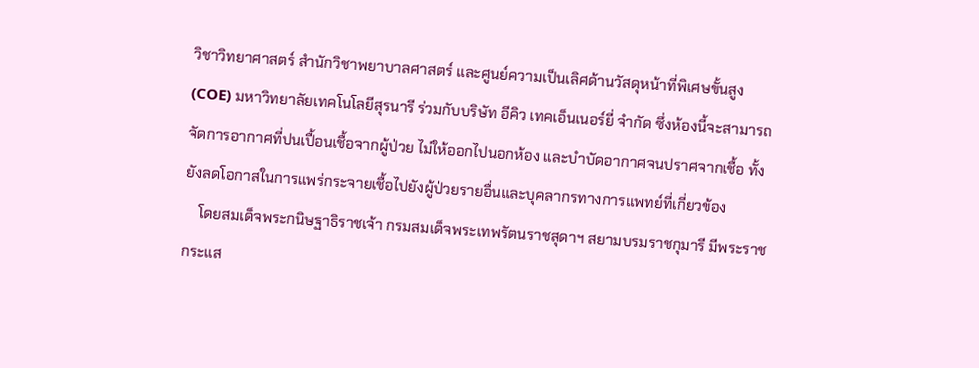วิชาวิทยาศาสตร์ สำนักวิชาพยาบาลศาสตร์ และศูนย์ความเป็นเลิศด้านวัสดุหน้าที่พิเศษขั้นสูง (COE) มหาวิทยาลัยเทคโนโลยีสุรนารี ร่วมกับบริษัท อีคิว เทคเอ็นเนอร์ยี่ จำกัด ซึ่งห้องนี้จะสามารถจัดการอากาศที่ปนเปื้อนเชื้อจากผู้ป่วย ไม่ให้ออกไปนอกห้อง และบำบัดอากาศจนปราศจากเชื้อ ทั้งยังลดโอกาสในการแพร่กระจายเชื้อไปยังผู้ป่วยรายอื่นและบุคลากรทางการแพทย์ที่เกี่ยวข้อง
    โดยสมเด็จพระกนิษฐาธิราชเจ้า กรมสมเด็จพระเทพรัตนราชสุดาฯ สยามบรมราชกุมารี มีพระราชกระแส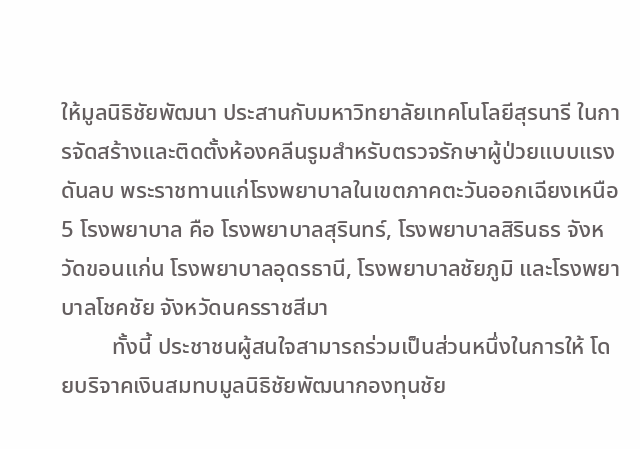ให้มูลนิธิชัยพัฒนา ประสานกับมหาวิทยาลัยเทคโนโลยีสุรนารี ในการจัดสร้างและติดตั้งห้องคลีนรูมสำหรับตรวจรักษาผู้ป่วยแบบแรงดันลบ พระราชทานแก่โรงพยาบาลในเขตภาคตะวันออกเฉียงเหนือ 5 โรงพยาบาล คือ โรงพยาบาลสุรินทร์, โรงพยาบาลสิรินธร จังหวัดขอนแก่น โรงพยาบาลอุดรธานี, โรงพยาบาลชัยภูมิ และโรงพยาบาลโชคชัย จังหวัดนครราชสีมา
         ทั้งนี้ ประชาชนผู้สนใจสามารถร่วมเป็นส่วนหนึ่งในการให้ โดยบริจาคเงินสมทบมูลนิธิชัยพัฒนากองทุนชัย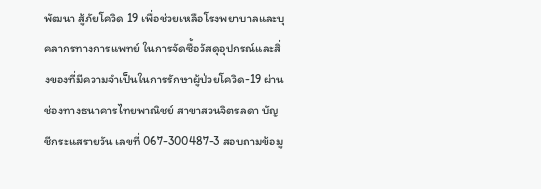พัฒนา สู้ภัยโควิด 19 เพื่อช่วยเหลือโรงพยาบาลและบุคลากรทางการแพทย์ ในการจัดซื้อวัสดุอุปกรณ์และสิ่งของที่มีความจำเป็นในการรักษาผู้ป่วยโควิด-19 ผ่านช่องทางธนาคารไทยพาณิชย์ สาขาสวนจิตรลดา บัญชีกระแสรายวัน เลขที่ 067-300487-3 สอบถามข้อมู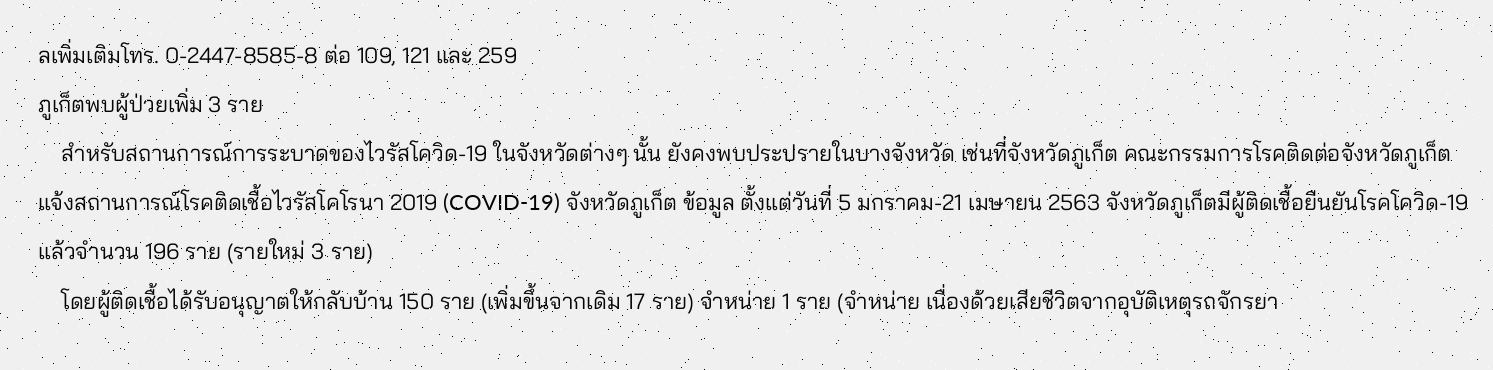ลเพิ่มเติมโทร. 0-2447-8585-8 ต่อ 109, 121 และ 259
ภูเก็ตพบผู้ป่วยเพิ่ม 3 ราย
    สำหรับสถานการณ์การระบาดของไวรัสโควิด-19 ในจังหวัดต่างๆ นั้น ยังคงพบประปรายในบางจังหวัด เช่นที่จังหวัดภูเก็ต คณะกรรมการโรคติดต่อจังหวัดภูเก็ตแจ้งสถานการณ์โรคติดเชื้อไวรัสโคโรนา 2019 (COVID-19) จังหวัดภูเก็ต ข้อมูล ตั้งแต่วันที่ 5 มกราคม-21 เมษายน 2563 จังหวัดภูเก็ตมีผู้ติดเชื้อยืนยันโรคโควิด-19 แล้วจำนวน 196 ราย (รายใหม่ 3 ราย)
    โดยผู้ติดเชื้อได้รับอนุญาตให้กลับบ้าน 150 ราย (เพิ่มขึ้นจากเดิม 17 ราย) จำหน่าย 1 ราย (จำหน่าย เนื่องด้วยเสียชีวิตจากอุบัติเหตุรถจักรยา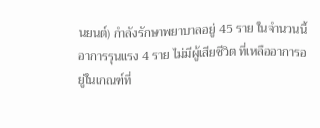นยนต์) กำลังรักษาพยาบาลอยู่ 45 ราย ในจำนวนนี้ อาการรุนแรง 4 ราย ไม่มีผู้เสียชีวิต ที่เหลืออาการอยู่ในเกณฑ์ที่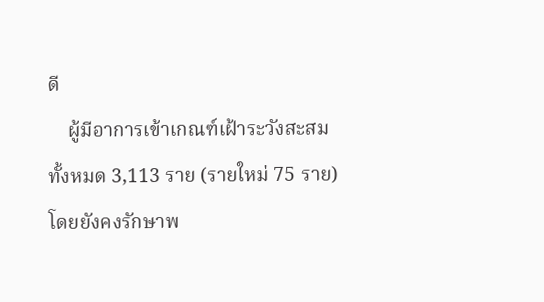ดี
    ผู้มีอาการเข้าเกณฑ์เฝ้าระวังสะสมทั้งหมด 3,113 ราย (รายใหม่ 75 ราย) โดยยังคงรักษาพ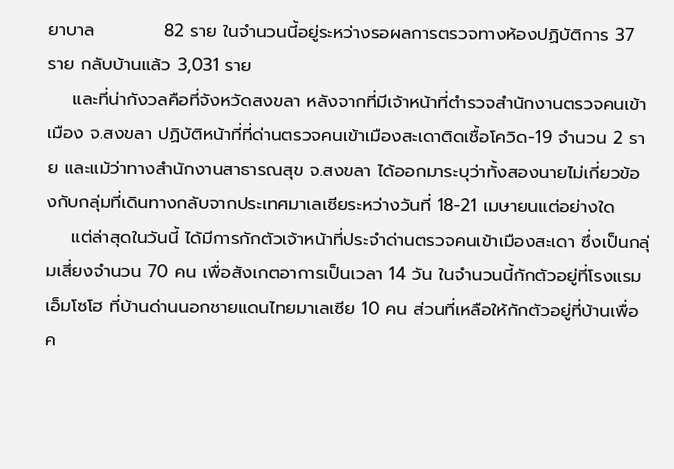ยาบาล           82 ราย ในจำนวนนี้อยู่ระหว่างรอผลการตรวจทางห้องปฏิบัติการ 37 ราย กลับบ้านแล้ว 3,031 ราย
    และที่น่ากังวลคือที่จังหวัดสงขลา หลังจากที่มีเจ้าหน้าที่ตำรวจสำนักงานตรวจคนเข้าเมือง จ.สงขลา ปฏิบัติหน้าที่ที่ด่านตรวจคนเข้าเมืองสะเดาติดเชื้อโควิด-19 จำนวน 2 ราย และแม้ว่าทางสำนักงานสาธารณสุข จ.สงขลา ได้ออกมาระบุว่าทั้งสองนายไม่เกี่ยวข้องกับกลุ่มที่เดินทางกลับจากประเทศมาเลเซียระหว่างวันที่ 18-21 เมษายนแต่อย่างใด
    แต่ล่าสุดในวันนี้ ได้มีการกักตัวเจ้าหน้าที่ประจำด่านตรวจคนเข้าเมืองสะเดา ซึ่งเป็นกลุ่มเสี่ยงจำนวน 70 คน เพื่อสังเกตอาการเป็นเวลา 14 วัน ในจำนวนนี้กักตัวอยู่ที่โรงแรมเอ็มโซโฮ ที่บ้านด่านนอกชายแดนไทยมาเลเซีย 10 คน ส่วนที่เหลือให้กักตัวอยู่ที่บ้านเพื่อค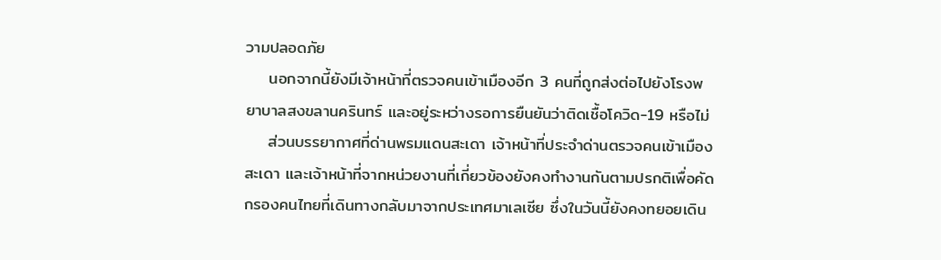วามปลอดภัย
    นอกจากนี้ยังมีเจ้าหน้าที่ตรวจคนเข้าเมืองอีก 3 คนที่ถูกส่งต่อไปยังโรงพยาบาลสงขลานครินทร์ และอยู่ระหว่างรอการยืนยันว่าติดเชื้อโควิด-19 หรือไม่
    ส่วนบรรยากาศที่ด่านพรมแดนสะเดา เจ้าหน้าที่ประจำด่านตรวจคนเข้าเมืองสะเดา และเจ้าหน้าที่จากหน่วยงานที่เกี่ยวข้องยังคงทำงานกันตามปรกติเพื่อคัดกรองคนไทยที่เดินทางกลับมาจากประเทศมาเลเซีย ซึ่งในวันนี้ยังคงทยอยเดิน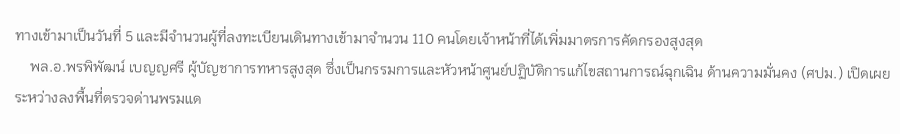ทางเข้ามาเป็นวันที่ 5 และมีจำนวนผู้ที่ลงทะเบียนเดินทางเข้ามาจำนวน 110 คนโดยเจ้าหน้าที่ได้เพิ่มมาตรการคัดกรองสูงสุด
    พล.อ.พรพิพัฒน์ เบญญศรี ผู้บัญชาการทหารสูงสุด ซึ่งเป็นกรรมการและหัวหน้าศูนย์ปฏิบัติการแก้ไขสถานการณ์ฉุกเฉิน ด้านความมั่นคง (ศปม.) เปิดเผยระหว่างลงพื้นที่ตรวจด่านพรมแด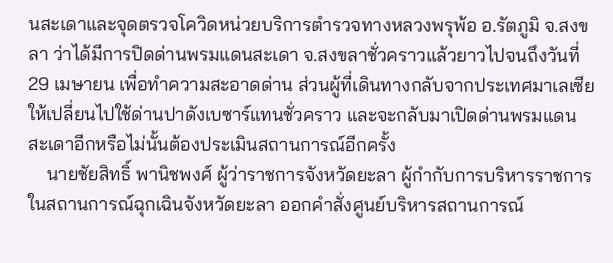นสะเดาและจุดตรวจโควิดหน่วยบริการตำรวจทางหลวงพรุพ้อ อ.รัตภูมิ จ.สงขลา ว่าได้มีการปิดด่านพรมแดนสะเดา จ.สงขลาชั่วคราวแล้วยาวไปจนถึงวันที่ 29 เมษายน เพื่อทำความสะอาดด่าน ส่วนผู้ที่เดินทางกลับจากประเทศมาเลเซียให้เปลี่ยนไปใช้ด่านปาดังเบซาร์แทนชั่วคราว และจะกลับมาเปิดด่านพรมแดนสะเดาอีกหรือไม่นั้นต้องประเมินสถานการณ์อีกครั้ง
    นายชัยสิทธิ์ พานิชพงศ์ ผู้ว่าราชการจังหวัดยะลา ผู้กำกับการบริหารราชการในสถานการณ์ฉุกเฉินจังหวัดยะลา ออกคำสั่งศูนย์บริหารสถานการณ์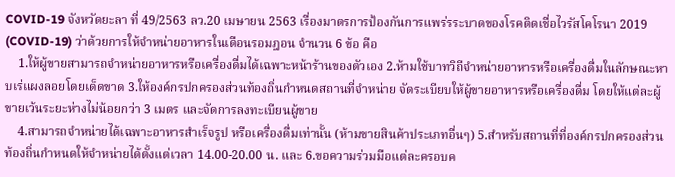COVID-19 จังหวัดยะลา ที่ 49/2563 ลว.20 เมษายน 2563 เรื่องมาตรการป้องกันการแพร่รระบาดของโรคติดเชื่อไวรัสโคโรนา 2019 (COVID-19) ว่าด้วยการให้จำหน่ายอาหารในเดือนรอมฎอน จำนวน 6 ข้อ คือ
    1.ให้ผู้ขายสามารถจำหน่ายอาหารหรือเครื่องดื่มได้เฉพาะหน้าร้านของตัวเอง 2.ห้ามใช้บาทวิถีจำหน่ายอาหารหรือเครื่องดื่มในลักษณะหาบเร่แผงลอยโดยเด็ดขาด 3.ให้องค์กรปกครองส่วนท้องถิ่นกำหนดสถานที่จำหน่าย จัดระเบียบให้ผู้ขายอาหารหรือเครื่องดื่ม โดยให้แต่ละผู้ขายเว้นระยะห่างไม่น้อยกว่า 3 เมตร และจัดการลงทะเบียนผู้ขาย
    4.สามารถจำหน่ายได้เฉพาะอาหารสำเร็จรูป หรือเครื่องดื่มเท่านั้น (ห้ามขายสินค้าประเภทอื่นๆ) 5.สำหรับสถานที่ที่องค์กรปกครองส่วนท้องถิ่นกำหนดให้จำหน่ายได้ตั้งแต่เวลา 14.00-20.00 น. และ 6.ขอความร่วมมือแต่ละครอบค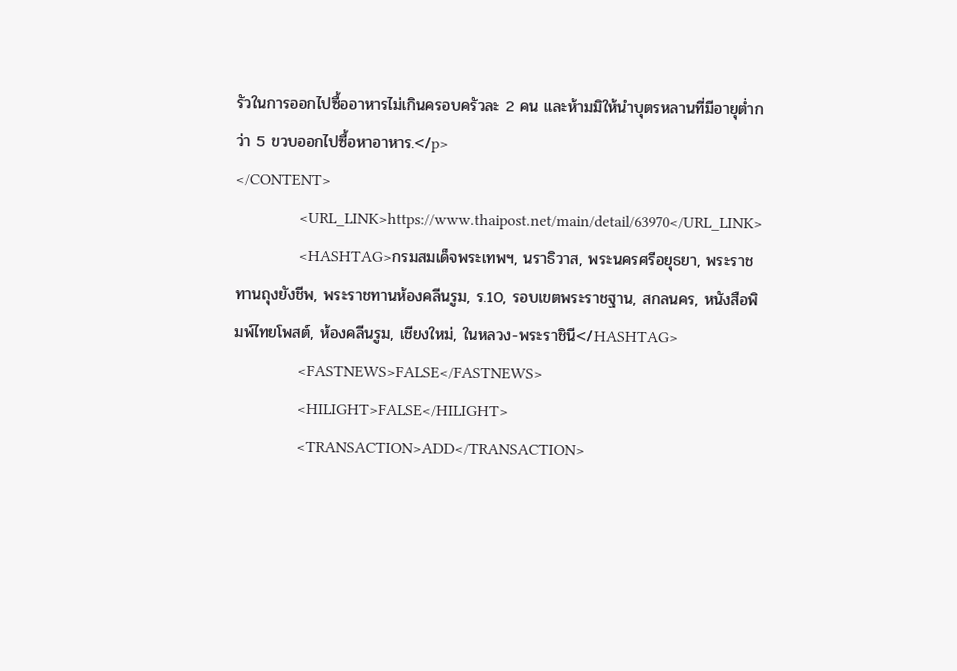รัวในการออกไปซื้ออาหารไม่เกินครอบครัวละ 2 คน และห้ามมิให้นำบุตรหลานที่มีอายุต่ำกว่า 5 ขวบออกไปซื้อหาอาหาร.</p>
</CONTENT>
                <URL_LINK>https://www.thaipost.net/main/detail/63970</URL_LINK>
                <HASHTAG>กรมสมเด็จพระเทพฯ, นราธิวาส, พระนครศรีอยุธยา, พระราชทานถุงยังชีพ, พระราชทานห้องคลีนรูม, ร.10, รอบเขตพระราชฐาน, สกลนคร, หนังสือพิมพ์ไทยโพสต์, ห้องคลีนรูม, เชียงใหม่, ในหลวง-พระราชินี</HASHTAG>
                <FASTNEWS>FALSE</FASTNEWS>
                <HILIGHT>FALSE</HILIGHT>
                <TRANSACTION>ADD</TRANSACTION>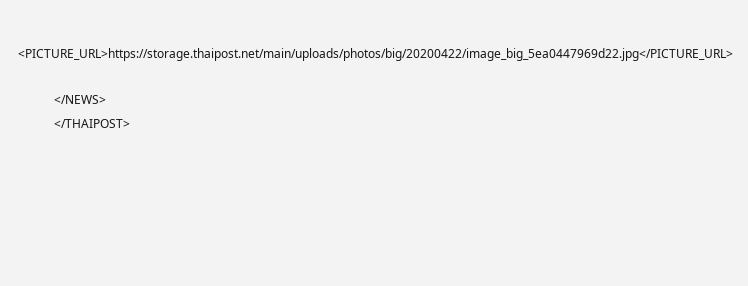<PICTURE_URL>https://storage.thaipost.net/main/uploads/photos/big/20200422/image_big_5ea0447969d22.jpg</PICTURE_URL>

            </NEWS>
            </THAIPOST>